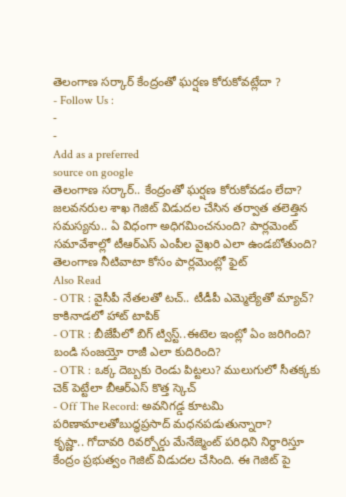తెలంగాణ సర్కార్ కేంద్రంతో ఘర్షణ కోరుకోవట్లేదా ?
- Follow Us :
-
-
Add as a preferred
source on google
తెలంగాణ సర్కార్.. కేంద్రంతో ఘర్షణ కోరుకోవడం లేదా? జలవనరుల శాఖ గెజిట్ విడుదల చేసిన తర్వాత తలెత్తిన సమస్యను.. ఏ విధంగా అధిగమించనుంది? పార్లమెంట్ సమావేశాల్లో టీఆర్ఎస్ ఎంపీల వైఖరి ఎలా ఉండబోతుంది?
తెలంగాణ నీటివాటా కోసం పార్లమెంట్లో ఫైట్
Also Read
- OTR : వైసీపీ నేతలతో టచ్.. టీడీపీ ఎమ్మెల్యేతో మ్యాచ్? కాకినాడలో హాట్ టాపిక్
- OTR : బీజేపీలో బిగ్ ట్విస్ట్..ఈటెల ఇంట్లో ఏం జరిగింది? బండి సంజయ్తో రాజీ ఎలా కుదిరింది?
- OTR : ఒక్క దెబ్బకు రెండు పిట్టలు? ములుగులో సీతక్కకు చెక్ పెట్టేలా బీఆర్ఎస్ కొత్త స్కెచ్
- Off The Record: అవనిగడ్డ కూటమి పరిణామాలతోబుద్ధప్రసాద్ మధనపడుతున్నారా?
కృష్ణా.. గోదావరి రివర్బోర్డు మేనేజ్మెంట్ పరిధిని నిర్ధారిస్తూ కేంద్రం ప్రభుత్వం గెజిట్ విడుదల చేసింది. ఈ గెజిట్ పై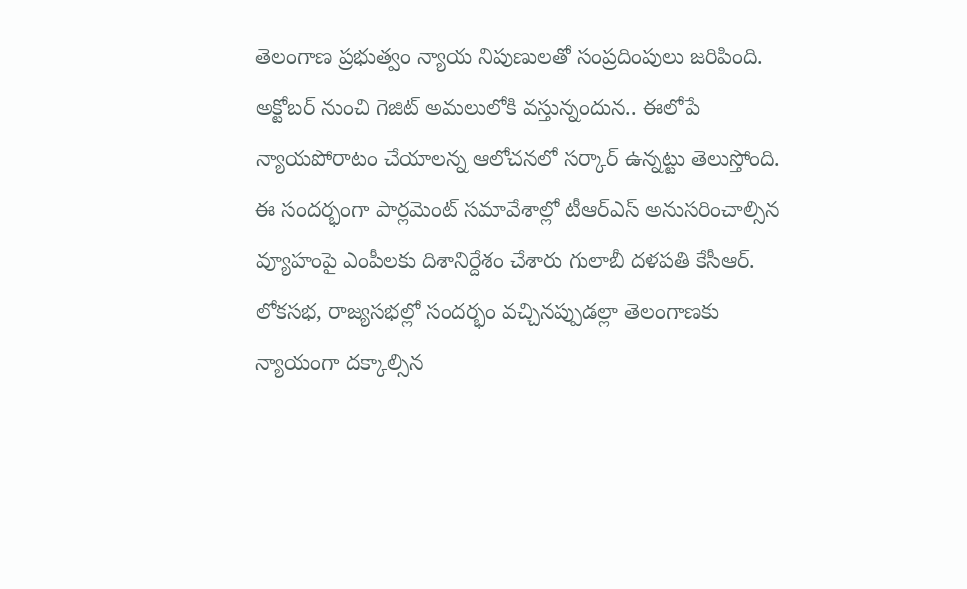తెలంగాణ ప్రభుత్వం న్యాయ నిపుణులతో సంప్రదింపులు జరిపింది. అక్టోబర్ నుంచి గెజిట్ అమలులోకి వస్తున్నందున.. ఈలోపే న్యాయపోరాటం చేయాలన్న ఆలోచనలో సర్కార్ ఉన్నట్టు తెలుస్తోంది. ఈ సందర్భంగా పార్లమెంట్ సమావేశాల్లో టీఆర్ఎస్ అనుసరించాల్సిన వ్యూహంపై ఎంపీలకు దిశానిర్దేశం చేశారు గులాబీ దళపతి కేసీఆర్. లోకసభ, రాజ్యసభల్లో సందర్భం వచ్చినప్పుడల్లా తెలంగాణకు న్యాయంగా దక్కాల్సిన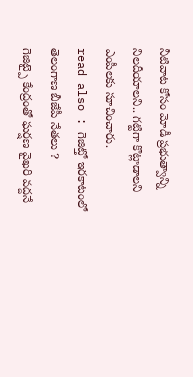నీటివాట కోసం మోడీ ప్రభుత్వాన్ని నిలదీయాలని.. గట్టిగా కొట్లాడాలని ఎంపీలకు సూచించారు.
read also : గెజిట్తో ఇరకాటంలో తెలంగాణ బీజేపీ నేతలు ?
గెజిట్పై కేంద్రంతో ఘర్షణ వైఖరి వద్దనే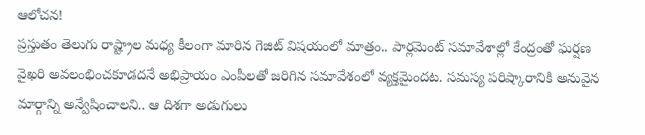ఆలోచన!
ప్రస్తుతం తెలుగు రాష్ట్రాల మధ్య కీలంగా మారిన గెజిట్ విషయంలో మాత్రం.. పార్లమెంట్ సమావేశాల్లో కేంద్రంతో ఘర్షణ వైఖరి అవలంభించకూడదనే అభిప్రాయం ఎంపీలతో జరిగిన సమావేశంలో వ్యక్తమైందట. సమస్య పరిష్కారానికి అనువైన మార్గాన్ని అన్వేషించాలని.. ఆ దిశగా అడుగులు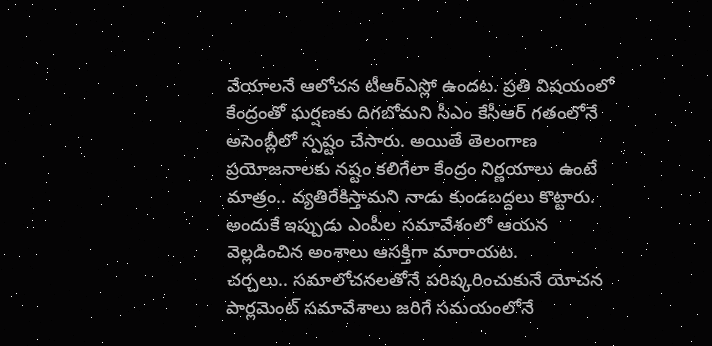వేయాలనే ఆలోచన టీఆర్ఎస్లో ఉందట. ప్రతి విషయంలో కేంద్రంతో ఘర్షణకు దిగబోమని సీఎం కేసీఆర్ గతంలోనే అసెంబ్లీలో స్పష్టం చేసారు. అయితే తెలంగాణ ప్రయోజనాలకు నష్టం కలిగేలా కేంద్రం నిర్ణయాలు ఉంటే మాత్రం.. వ్యతిరేకిస్తామని నాడు కుండబద్దలు కొట్టారు. అందుకే ఇప్పుడు ఎంపీల సమావేశంలో ఆయన వెల్లడించిన అంశాలు ఆసక్తిగా మారాయట.
చర్చలు.. సమాలోచనలతోనే పరిష్కరించుకునే యోచన
పార్లమెంట్ సమావేశాలు జరిగే సమయంలోనే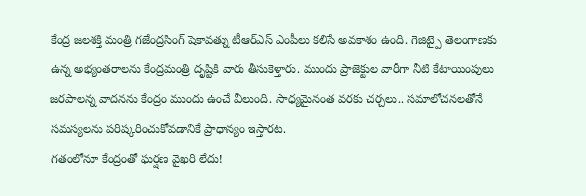కేంద్ర జలశక్తి మంత్రి గజేంద్రసింగ్ షెకావత్ను టీఆర్ఎస్ ఎంపీలు కలిసే అవకాశం ఉంది. గెజిట్పై తెలంగాణకు ఉన్న అభ్యంతరాలను కేంద్రమంత్రి దృష్టికి వారు తీసుకెళ్తారు. ముందు ప్రాజెక్టుల వారీగా నీటి కేటాయింపులు జరపాలన్న వాదనను కేంద్రం ముందు ఉంచే వీలుంది. సాధ్యమైనంత వరకు చర్చలు.. సమాలోచనలతోనే సమస్యలను పరిష్కరించుకోవడానికే ప్రాధాన్యం ఇస్తారట.
గతంలోనూ కేంద్రంతో ఘర్షణ వైఖరి లేదు!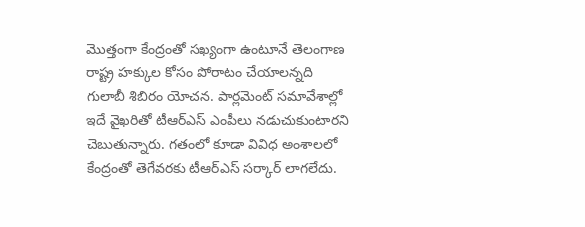మొత్తంగా కేంద్రంతో సఖ్యంగా ఉంటూనే తెలంగాణ రాష్ట్ర హక్కుల కోసం పోరాటం చేయాలన్నది గులాబీ శిబిరం యోచన. పార్లమెంట్ సమావేశాల్లో ఇదే వైఖరితో టీఆర్ఎస్ ఎంపీలు నడుచుకుంటారని చెబుతున్నారు. గతంలో కూడా వివిధ అంశాలలో కేంద్రంతో తెగేవరకు టీఆర్ఎస్ సర్కార్ లాగలేదు.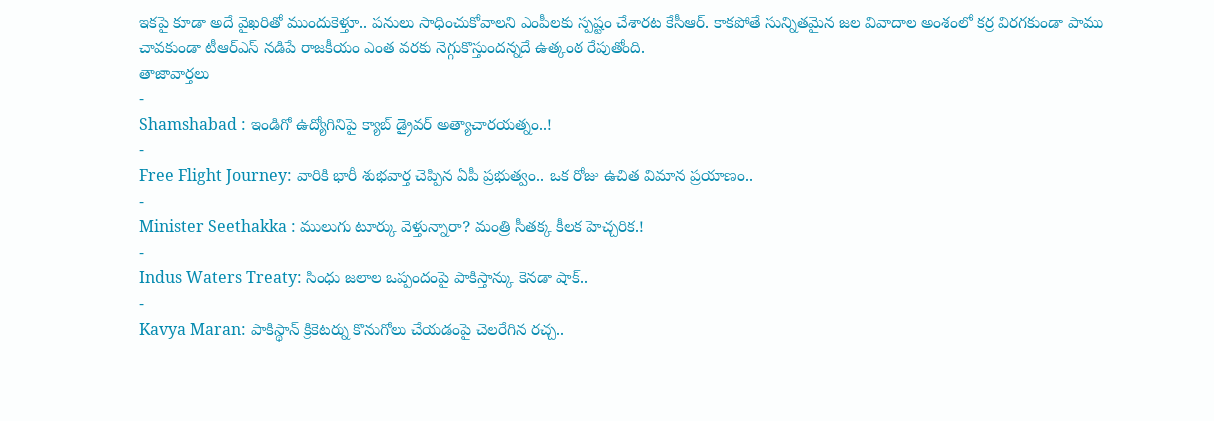ఇకపై కూడా అదే వైఖరితో ముందుకెళ్తూ.. పనులు సాధించుకోవాలని ఎంపీలకు స్పష్టం చేశారట కేసీఆర్. కాకపోతే సున్నితమైన జల వివాదాల అంశంలో కర్ర విరగకుండా పాము చావకుండా టీఆర్ఎస్ నడిపే రాజకీయం ఎంత వరకు నెగ్గుకొస్తుందన్నదే ఉత్కంఠ రేపుతోంది.
తాజావార్తలు
-
Shamshabad : ఇండిగో ఉద్యోగినిపై క్యాబ్ డ్రైవర్ అత్యాచారయత్నం..!
-
Free Flight Journey: వారికి భారీ శుభవార్త చెప్పిన ఏపీ ప్రభుత్వం.. ఒక రోజు ఉచిత విమాన ప్రయాణం..
-
Minister Seethakka : ములుగు టూర్కు వెళ్తున్నారా? మంత్రి సీతక్క కీలక హెచ్చరిక.!
-
Indus Waters Treaty: సింధు జలాల ఒప్పందంపై పాకిస్తాన్కు కెనడా షాక్..
-
Kavya Maran: పాకిస్థాన్ క్రికెటర్ను కొనుగోలు చేయడంపై చెలరేగిన రచ్చ..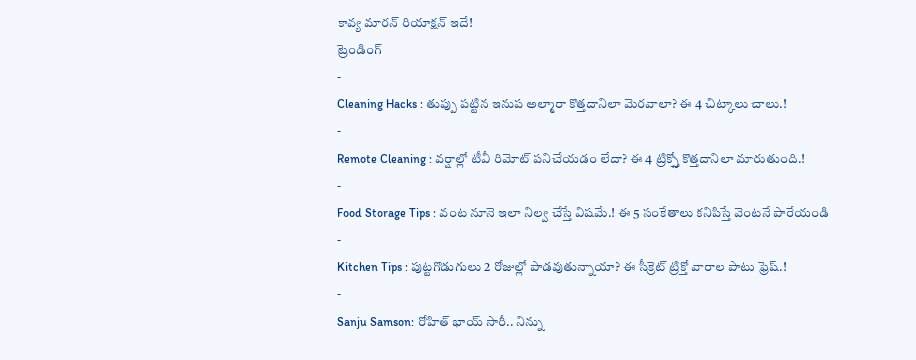కావ్య మారన్ రియాక్షన్ ఇదే!
ట్రెండింగ్
-
Cleaning Hacks : తుప్పు పట్టిన ఇనుప అల్మారా కొత్తదానిలా మెరవాలా? ఈ 4 చిట్కాలు చాలు.!
-
Remote Cleaning : వర్షాల్లో టీవీ రిమోట్ పనిచేయడం లేదా? ఈ 4 ట్రిక్స్తో కొత్తదానిలా మారుతుంది.!
-
Food Storage Tips : వంట నూనె ఇలా నిల్వ చేస్తే విషమే.! ఈ 5 సంకేతాలు కనిపిస్తే వెంటనే పారేయండి
-
Kitchen Tips : పుట్టగొడుగులు 2 రోజుల్లో పాడవుతున్నాయా? ఈ సీక్రెట్ ట్రిక్తో వారాల పాటు ఫ్రెష్.!
-
Sanju Samson: రోహిత్ భాయ్ సారీ.. నిన్ను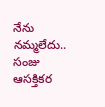నేను నమ్మలేదు.. సంజు ఆసక్తికర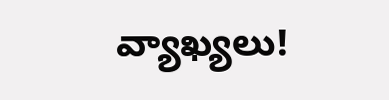వ్యాఖ్యలు!